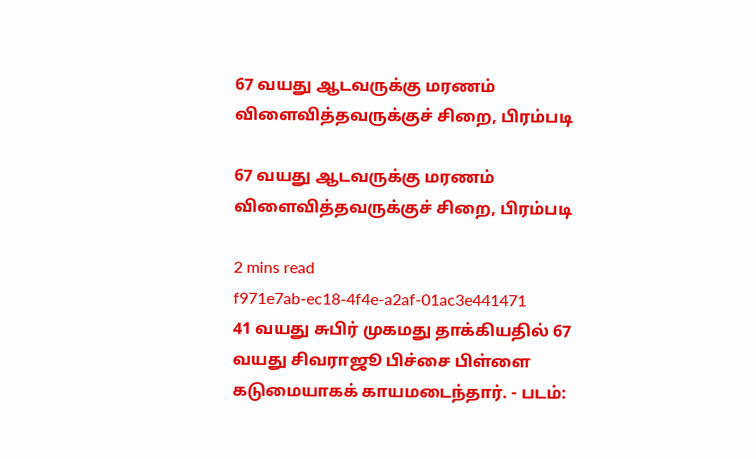67 வயது ஆடவருக்கு மரணம் விளைவித்தவருக்குச் சிறை, பிரம்படி

67 வயது ஆடவருக்கு மரணம் விளைவித்தவருக்குச் சிறை, பிரம்படி

2 mins read
f971e7ab-ec18-4f4e-a2af-01ac3e441471
41 வயது சுபிர் முகமது தாக்கியதில் 67 வயது சிவராஜூ பிச்சை பிள்ளை கடுமையாகக் காயமடைந்தார். - படம்: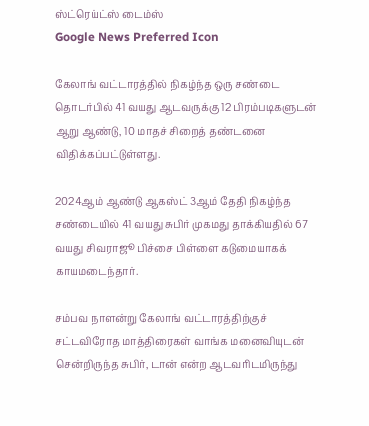ஸ்ட்ரெய்ட்ஸ் டைம்ஸ்
Google News Preferred Icon

கேலாங் வட்டாரத்தில் நிகழ்ந்த ஒரு சண்டை தொடர்பில் 41 வயது ஆடவருக்கு 12 பிரம்படிகளுடன் ஆறு ஆண்டு, 10 மாதச் சிறைத் தண்டனை விதிக்கப்பட்டுள்ளது.

2024ஆம் ஆண்டு ஆகஸ்ட் 3ஆம் தேதி நிகழ்ந்த சண்டையில் 41 வயது சுபிர் முகமது தாக்கியதில் 67 வயது சிவராஜூ பிச்சை பிள்ளை கடுமையாகக் காயமடைந்தார்.

சம்பவ நாளன்று கேலாங் வட்டாரத்திற்குச் சட்டவிரோத மாத்திரைகள் வாங்க மனைவியுடன் சென்றிருந்த சுபிர், டான் என்ற ஆடவரிடமிருந்து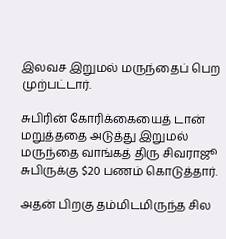இலவச இறுமல் மருந்தைப் பெற முற்பட்டார்.

சுபிரின் கோரிக்கையைத் டான் மறுத்ததை அடுத்து இறுமல் மருந்தை வாங்கத் திரு சிவராஜூ சுபிருக்கு $20 பணம் கொடுத்தார்.

அதன் பிறகு தம்மிடமிருந்த சில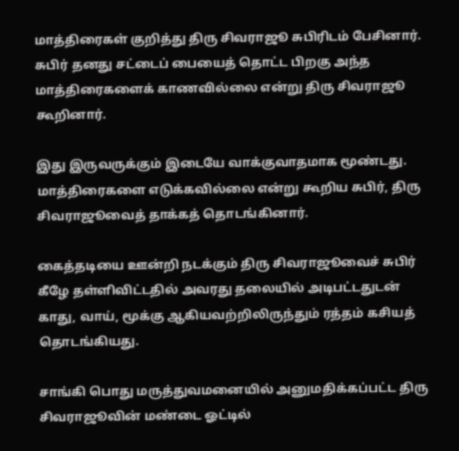மாத்திரைகள் குறித்து திரு சிவராஜூ சுபிரிடம் பேசினார். சுபிர் தனது சட்டைப் பையைத் தொட்ட பிறகு அந்த மாத்திரைகளைக் காணவில்லை என்று திரு சிவராஜூ கூறினார்.

இது இருவருக்கும் இடையே வாக்குவாதமாக மூண்டது. மாத்திரைகளை எடுக்கவில்லை என்று கூறிய சுபிர், திரு சிவராஜூவைத் தாக்கத் தொடங்கினார்.

கைத்தடியை ஊன்றி நடக்கும் திரு சிவராஜூவைச் சுபிர் கீழே தள்ளிவிட்டதில் அவரது தலையில் அடிபட்டதுடன் காது, வாய், மூக்கு ஆகியவற்றிலிருந்தும் ரத்தம் கசியத் தொடங்கியது.

சாங்கி பொது மருத்துவமனையில் அனுமதிக்கப்பட்ட திரு சிவராஜூவின் மண்டை ஓட்டில்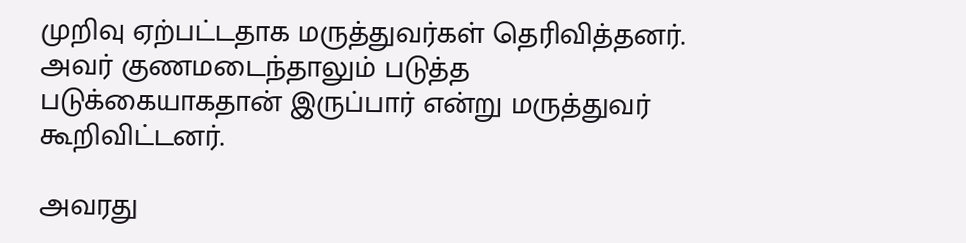முறிவு ஏற்பட்டதாக மருத்துவர்கள் தெரிவித்தனர். அவர் குணமடைந்தாலும் படுத்த படுக்கையாகதான் இருப்பார் என்று மருத்துவர் கூறிவிட்டனர்.

அவரது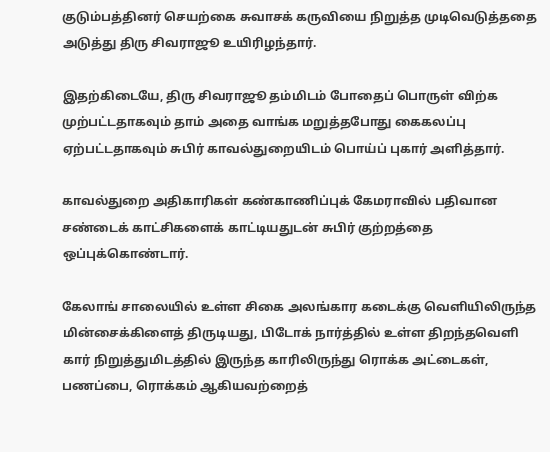குடும்பத்தினர் செயற்கை சுவாசக் கருவியை நிறுத்த முடிவெடுத்ததை அடுத்து திரு சிவராஜூ உயிரிழந்தார்.

இதற்கிடையே, திரு சிவராஜூ தம்மிடம் போதைப் பொருள் விற்க முற்பட்டதாகவும் தாம் அதை வாங்க மறுத்தபோது கைகலப்பு ஏற்பட்டதாகவும் சுபிர் காவல்துறையிடம் பொய்ப் புகார் அளித்தார்.

காவல்துறை அதிகாரிகள் கண்காணிப்புக் கேமராவில் பதிவான சண்டைக் காட்சிகளைக் காட்டியதுடன் சுபிர் குற்றத்தை ஒப்புக்கொண்டார்.

கேலாங் சாலையில் உள்ள சிகை அலங்கார கடைக்கு வெளியிலிருந்த மின்சைக்கிளைத் திருடியது, பிடோக் நார்த்தில் உள்ள திறந்தவெளி கார் நிறுத்துமிடத்தில் இருந்த காரிலிருந்து ரொக்க அட்டைகள், பணப்பை, ரொக்கம் ஆகியவற்றைத்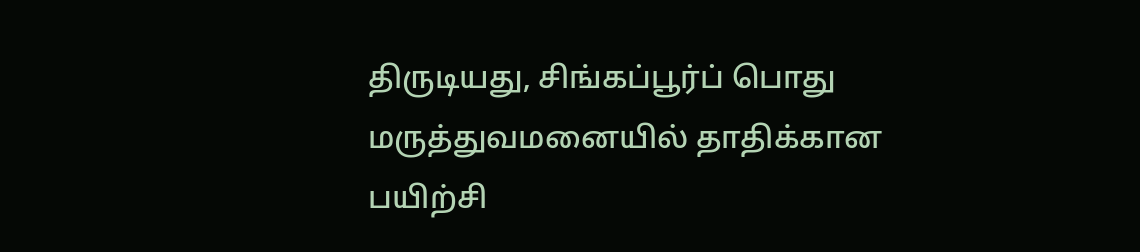திருடியது, சிங்கப்பூர்ப் பொது மருத்துவமனையில் தாதிக்கான பயிற்சி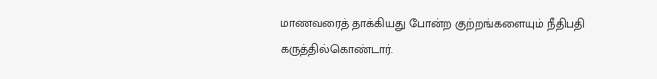மாணவரைத் தாக்கியது போன்ற குற்றங்களையும் நீதிபதி கருத்தில்கொண்டார்.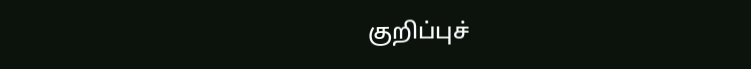குறிப்புச்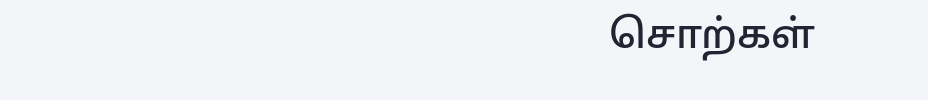சொற்கள்